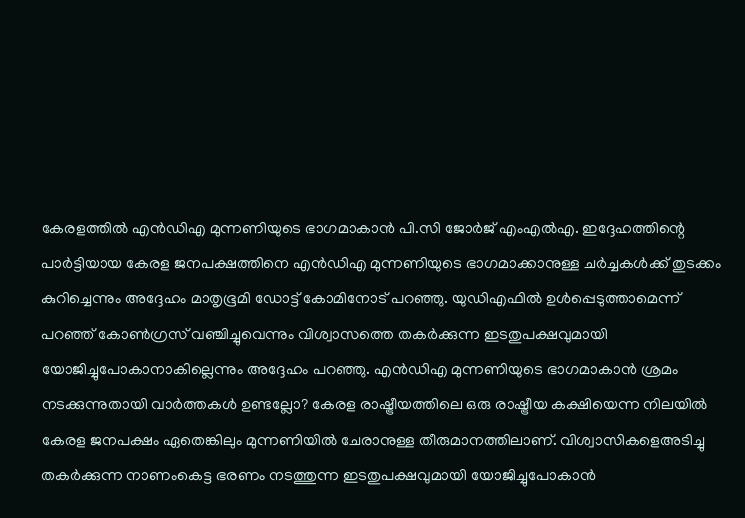കേരളത്തിൽ എൻഡിഎ മുന്നണിയുടെ ഭാഗമാകാൻ പി.സി ജോർജ് എംഎൽഎ. ഇദ്ദേഹത്തിന്റെ പാർട്ടിയായ കേരള ജനപക്ഷത്തിനെ എൻഡിഎ മുന്നണിയുടെ ഭാഗമാക്കാനുള്ള ചർച്ചകൾക്ക് തുടക്കം കുറിച്ചെന്നും അദ്ദേഹം മാതൃഭൂമി ഡോട്ട് കോമിനോട് പറഞ്ഞു. യുഡിഎഫിൽ ഉൾപ്പെടുത്താമെന്ന് പറഞ്ഞ് കോൺഗ്രസ് വഞ്ചിച്ചുവെന്നും വിശ്വാസത്തെ തകർക്കുന്ന ഇടതുപക്ഷവുമായി യോജിച്ചുപോകാനാകില്ലെന്നും അദ്ദേഹം പറഞ്ഞു. എൻഡിഎ മുന്നണിയുടെ ഭാഗമാകാൻ ശ്രമം നടക്കുന്നുതായി വാർത്തകൾ ഉണ്ടല്ലോ? കേരള രാഷ്ട്രീയത്തിലെ ഒരു രാഷ്ട്രീയ കക്ഷിയെന്ന നിലയിൽ കേരള ജനപക്ഷം ഏതെങ്കിലും മുന്നണിയിൽ ചേരാനുള്ള തീരുമാനത്തിലാണ്. വിശ്വാസികളെഅടിച്ചു തകർക്കുന്ന നാണംകെട്ട ഭരണം നടത്തുന്ന ഇടതുപക്ഷവുമായി യോജിച്ചുപോകാൻ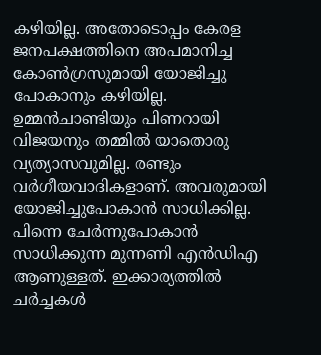കഴിയില്ല. അതോടൊപ്പം കേരള ജനപക്ഷത്തിനെ അപമാനിച്ച കോൺഗ്രസുമായി യോജിച്ചു പോകാനും കഴിയില്ല. ഉമ്മൻചാണ്ടിയും പിണറായി വിജയനും തമ്മിൽ യാതൊരു വ്യത്യാസവുമില്ല. രണ്ടും വർഗീയവാദികളാണ്. അവരുമായി യോജിച്ചുപോകാൻ സാധിക്കില്ല. പിന്നെ ചേർന്നുപോകാൻ സാധിക്കുന്ന മുന്നണി എൻഡിഎ ആണുള്ളത്. ഇക്കാര്യത്തിൽ ചർച്ചകൾ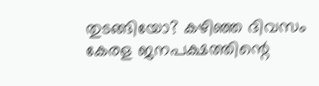തുടങ്ങിയോ? കഴിഞ്ഞ ദിവസം കേരള ജനപക്ഷത്തിന്റെ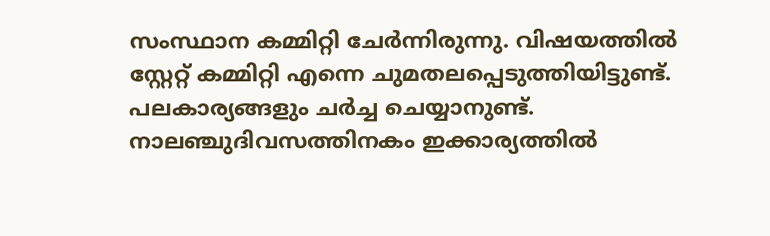സംസ്ഥാന കമ്മിറ്റി ചേർന്നിരുന്നു. വിഷയത്തിൽ സ്റ്റേറ്റ് കമ്മിറ്റി എന്നെ ചുമതലപ്പെടുത്തിയിട്ടുണ്ട്. പലകാര്യങ്ങളും ചർച്ച ചെയ്യാനുണ്ട്. നാലഞ്ചുദിവസത്തിനകം ഇക്കാര്യത്തിൽ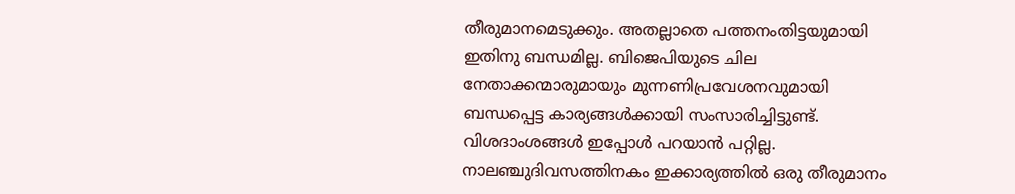തീരുമാനമെടുക്കും. അതല്ലാതെ പത്തനംതിട്ടയുമായി ഇതിനു ബന്ധമില്ല. ബിജെപിയുടെ ചില നേതാക്കന്മാരുമായും മുന്നണിപ്രവേശനവുമായി ബന്ധപ്പെട്ട കാര്യങ്ങൾക്കായി സംസാരിച്ചിട്ടുണ്ട്. വിശദാംശങ്ങൾ ഇപ്പോൾ പറയാൻ പറ്റില്ല. നാലഞ്ചുദിവസത്തിനകം ഇക്കാര്യത്തിൽ ഒരു തീരുമാനം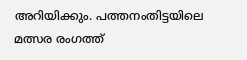അറിയിക്കും. പത്തനംതിട്ടയിലെ മത്സര രംഗത്ത്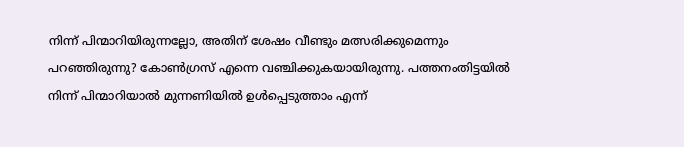നിന്ന് പിന്മാറിയിരുന്നല്ലോ, അതിന് ശേഷം വീണ്ടും മത്സരിക്കുമെന്നും പറഞ്ഞിരുന്നു? കോൺഗ്രസ് എന്നെ വഞ്ചിക്കുകയായിരുന്നു. പത്തനംതിട്ടയിൽ നിന്ന് പിന്മാറിയാൽ മുന്നണിയിൽ ഉൾപ്പെടുത്താം എന്ന്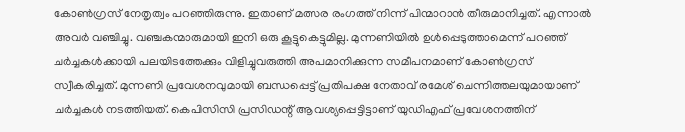കോൺഗ്രസ് നേതൃത്വം പറഞ്ഞിരുന്നു. ഇതാണ് മത്സര രംഗത്ത് നിന്ന് പിന്മാറാൻ തീരുമാനിച്ചത്. എന്നാൽ അവർ വഞ്ചിച്ചു. വഞ്ചകന്മാരുമായി ഇനി ഒരു കൂട്ടുകെട്ടുമില്ല. മുന്നണിയിൽ ഉൾപ്പെടുത്താമെന്ന് പറഞ്ഞ് ചർച്ചകൾക്കായി പലയിടത്തേക്കും വിളിച്ചുവരുത്തി അപമാനിക്കുന്ന സമീപനമാണ് കോൺഗ്രസ് സ്വീകരിച്ചത്. മുന്നണി പ്രവേശനവുമായി ബന്ധപ്പെട്ട് പ്രതിപക്ഷ നേതാവ് രമേശ് ചെന്നിത്തലയുമായാണ് ചർച്ചകൾ നടത്തിയത്. കെപിസിസി പ്രസിഡന്റ് ആവശ്യപ്പെട്ടിട്ടാണ് യുഡിഎഫ് പ്രവേശനത്തിന്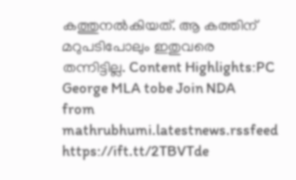കത്തുനൽകിയത്. ആ കത്തിന് മറുപടിപോലും ഇതുവരെ തന്നിട്ടില്ല. Content Highlights:PC George MLA tobe Join NDA
from mathrubhumi.latestnews.rssfeed https://ift.tt/2TBVTde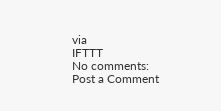via
IFTTT
No comments:
Post a Comment